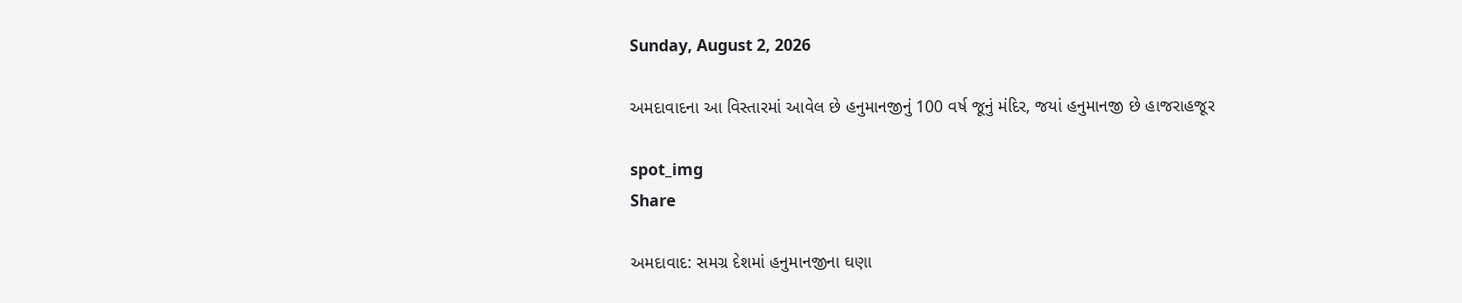Sunday, August 2, 2026

અમદાવાદના આ વિસ્તારમાં આવેલ છે હનુમાનજીનું 100 વર્ષ જૂનું મંદિર, જયાં હનુમાનજી છે હાજરાહજૂર

spot_img
Share

અમદાવાદ: સમગ્ર દેશમાં હનુમાનજીના ઘણા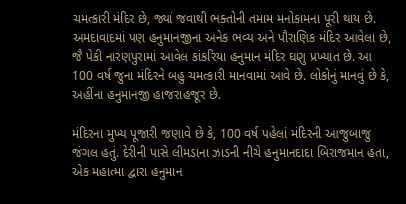ચમત્કારી મંદિર છે, જ્યાં જવાથી ભક્તોની તમામ મનોકામના પૂરી થાય છે. અમદાવાદમાં પણ હનુમાનજીના અનેક ભવ્ય અને પૌરાણિક મંદિર આવેલા છે, જૈ પેકી નારણપુરામાં આવેલ કાંકરિયા હનુમાન મંદિર ઘણુ પ્રખ્યાત છે. આ 100 વર્ષ જુના મંદિરને બહુ ચમત્કારી માનવામાં આવે છે. લોકોનું માનવું છે કે, અહીંના હનુમાનજી હાજરાહજૂર છે.

મંદિરના મુખ્ય પૂજારી જણાવે છે કે, 100 વર્ષ પહેલાં મંદિરની આજુબાજુ જંગલ હતું. દેરીની પાસે લીમડાના ઝાડની નીચે હનુમાનદાદા બિરાજમાન હતા, એક મહાત્મા દ્વારા હનુમાન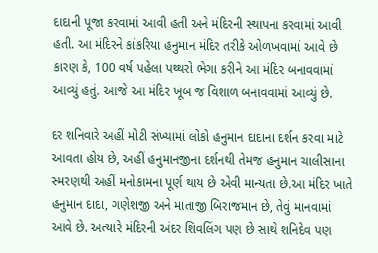દાદાની પૂજા કરવામાં આવી હતી અને મંદિરની સ્થાપના કરવામાં આવી હતી. આ મંદિરને કાંકરિયા હનુમાન મંદિર તરીકે ઓળખવામાં આવે છે કારણ કે, 100 વર્ષ પહેલા પથ્થરો ભેગા કરીને આ મંદિર બનાવવામાં આવ્યું હતું. આજે આ મંદિર ખૂબ જ વિશાળ બનાવવામાં આવ્યું છે.

દર શનિવારે અહીં મોટી સંખ્યામાં લોકો હનુમાન દાદાના દર્શન કરવા માટે આવતા હોય છે, અહીં હનુમાનજીના દર્શનથી તેમજ હનુમાન ચાલીસાના સ્મરણથી અહીં મનોકામના પૂર્ણ થાય છે એવી માન્યતા છે.આ મંદિર ખાતે હનુમાન દાદા, ગણેશજી અને માતાજી બિરાજમાન છે, તેવું માનવામાં આવે છે. અત્યારે મંદિરની અંદર શિવલિંગ પણ છે સાથે શનિદેવ પણ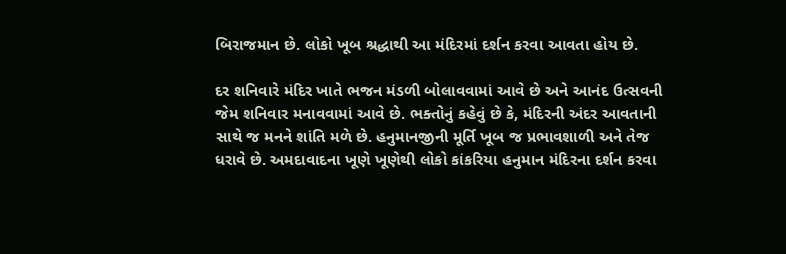બિરાજમાન છે. લોકો ખૂબ શ્રદ્ધાથી આ મંદિરમાં દર્શન કરવા આવતા હોય છે.

દર શનિવારે મંદિર ખાતે ભજન મંડળી બોલાવવામાં આવે છે અને આનંદ ઉત્સવની જેમ શનિવાર મનાવવામાં આવે છે. ભક્તોનું કહેવું છે કે, મંદિરની અંદર આવતાની સાથે જ મનને શાંતિ મળે છે. હનુમાનજીની મૂર્તિ ખૂબ જ પ્રભાવશાળી અને તેજ ધરાવે છે. અમદાવાદના ખૂણે ખૂણેથી લોકો કાંકરિયા હનુમાન મંદિરના દર્શન કરવા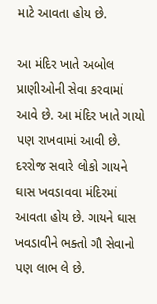માટે આવતા હોય છે.

આ મંદિર ખાતે અબોલ પ્રાણીઓની સેવા કરવામાં આવે છે. આ મંદિર ખાતે ગાયો પણ રાખવામાં આવી છે. દરરોજ સવારે લોકો ગાયને ઘાસ ખવડાવવા મંદિરમાં આવતા હોય છે. ગાયને ઘાસ ખવડાવીને ભક્તો ગૌ સેવાનો પણ લાભ લે છે.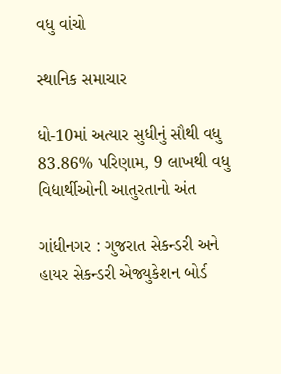વધુ વાંચો

સ્થાનિક સમાચાર

ધો-10માં અત્યાર સુધીનું સૌથી વધુ 83.86% પરિણામ, 9 લાખથી વધુ વિદ્યાર્થીઓની આતુરતાનો અંત

ગાંધીનગર : ગુજરાત સેકન્ડરી અને હાયર સેકન્ડરી એજ્યુકેશન બોર્ડ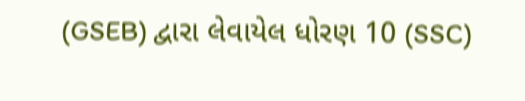(GSEB) દ્વારા લેવાયેલ ધોરણ 10 (SSC)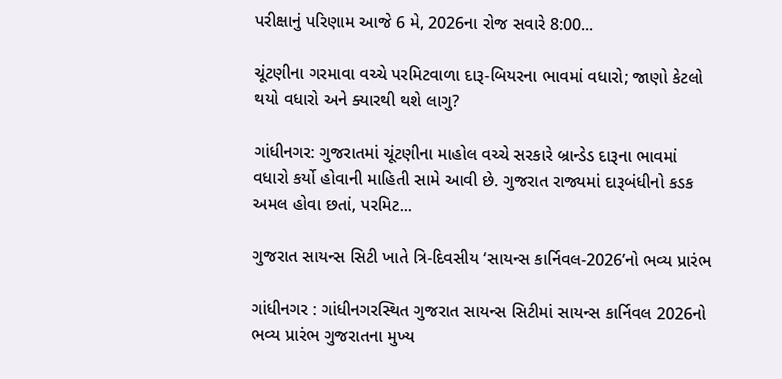પરીક્ષાનું પરિણામ આજે 6 મે, 2026ના રોજ સવારે 8:00...

ચૂંટણીના ગરમાવા વચ્ચે પરમિટવાળા દારૂ-બિયરના ભાવમાં વધારો; જાણો કેટલો થયો વધારો અને ક્યારથી થશે લાગુ?

ગાંધીનગર: ગુજરાતમાં ચૂંટણીના માહોલ વચ્ચે સરકારે બ્રાન્ડેડ દારૂના ભાવમાં વધારો કર્યો હોવાની માહિતી સામે આવી છે. ગુજરાત રાજ્યમાં દારૂબંધીનો કડક અમલ હોવા છતાં, પરમિટ...

ગુજરાત સાયન્સ સિટી ખાતે ત્રિ-દિવસીય ‘સાયન્સ કાર્નિવલ-2026’નો ભવ્ય પ્રારંભ

ગાંધીનગર : ગાંધીનગરસ્થિત ગુજરાત સાયન્સ સિટીમાં સાયન્સ કાર્નિવલ 2026નો ભવ્ય પ્રારંભ ગુજરાતના મુખ્ય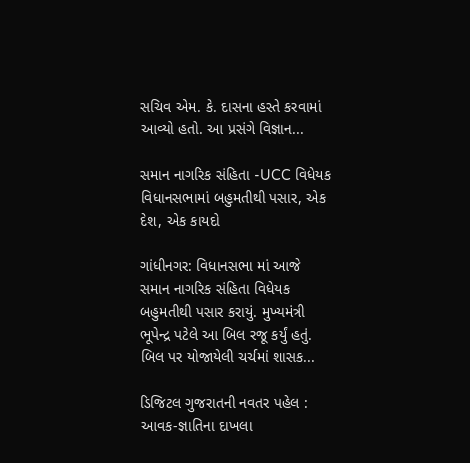સચિવ એમ. કે. દાસના હસ્તે કરવામાં આવ્યો હતો. આ પ્રસંગે વિજ્ઞાન...

સમાન નાગરિક સંહિતા -UCC વિધેયક વિધાનસભામાં બહુમતીથી પસાર, એક દેશ, એક કાયદો

ગાંધીનગર: વિધાનસભા માં આજે સમાન નાગરિક સંહિતા વિધેયક બહુમતીથી પસાર કરાયું. મુખ્યમંત્રી ભૂપેન્દ્ર પટેલે આ બિલ રજૂ કર્યું હતું. બિલ પર યોજાયેલી ચર્ચમાં શાસક...

ડિજિટલ ગુજરાતની નવતર પહેલ : આવક-જ્ઞાતિના દાખલા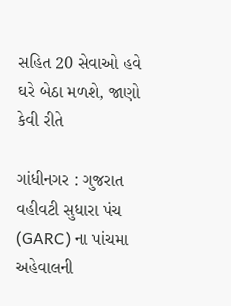સહિત 20 સેવાઓ હવે ઘરે બેઠા મળશે, જાણો કેવી રીતે

ગાંધીનગર : ગુજરાત વહીવટી સુધારા પંચ (GARC) ના પાંચમા અહેવાલની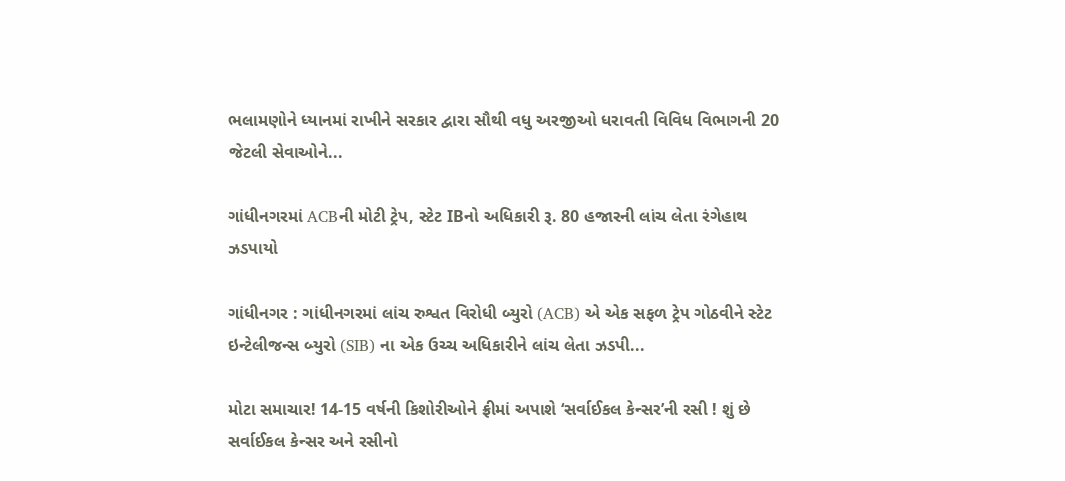ભલામણોને ધ્યાનમાં રાખીને સરકાર દ્વારા સૌથી વધુ અરજીઓ ધરાવતી વિવિધ વિભાગની 20 જેટલી સેવાઓને...

ગાંધીનગરમાં ACBની મોટી ટ્રેપ, સ્ટેટ IBનો અધિકારી રૂ. 80 હજારની લાંચ લેતા રંગેહાથ ઝડપાયો

ગાંધીનગર : ગાંધીનગરમાં લાંચ રુશ્વત વિરોધી બ્યુરો (ACB) એ એક સફળ ટ્રેપ ગોઠવીને સ્ટેટ ઇન્ટેલીજન્સ બ્યુરો (SIB) ના એક ઉચ્ચ અધિકારીને લાંચ લેતા ઝડપી...

મોટા સમાચાર! 14-15 વર્ષની કિશોરીઓને ફ્રીમાં અપાશે ‘સર્વાઈકલ કેન્સર’ની રસી ! શું છે સર્વાઈકલ કેન્સર અને રસીનો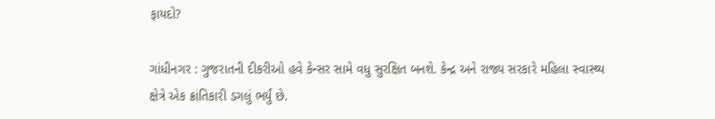ફાયદો?

ગાંધીનગર : ગુજરાતની દીકરીઓ હવે કેન્સર સામે વધુ સુરક્ષિત બનશે. કેન્દ્ર અને રાજ્ય સરકારે મહિલા સ્વાસ્થ્ય ક્ષેત્રે એક ક્રાંતિકારી ડગલું ભર્યું છે.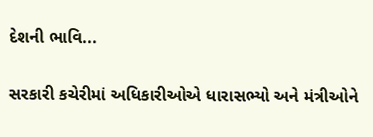દેશની ભાવિ...

સરકારી કચેરીમાં અધિકારીઓએ ધારાસભ્યો અને મંત્રીઓને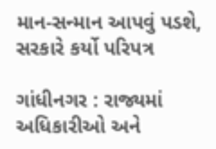માન-સન્માન આપવું પડશે, સરકારે કર્યો પરિપત્ર

ગાંધીનગર : રાજ્યમાં અધિકારીઓ અને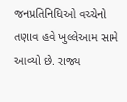જનપ્રતિનિધિઓ વચ્ચેનો તણાવ હવે ખુલ્લેઆમ સામે આવ્યો છે. રાજ્ય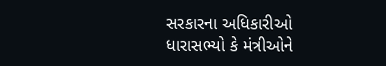સરકારના અધિકારીઓ ધારાસભ્યો કે મંત્રીઓને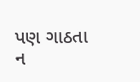પણ ગાઠતા ન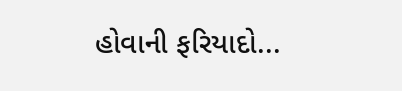હોવાની ફરિયાદો...